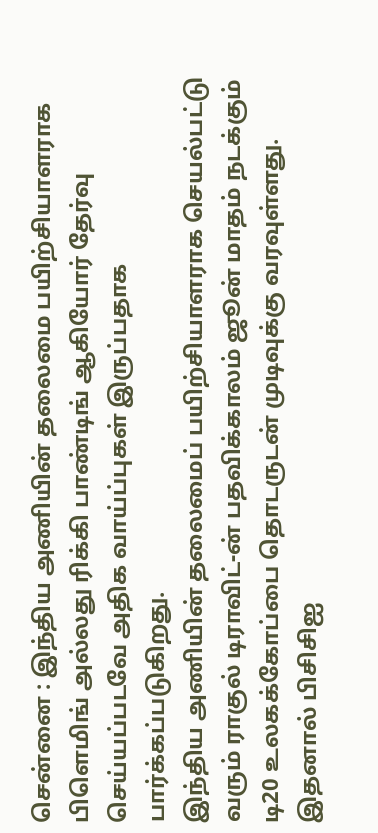சென்னை : இந்திய அணியின் தலைமை பயிற்சியாளராக பிளெமிங் அல்லது ரிக்கி பாண்டிங் ஆகியோர் தேர்வு செய்யப்படவே அதிக வாய்ப்புகள் இருப்பதாக பார்க்கப்படுகிறது.
இந்திய அணியின் தலைமைப் பயிற்சியாளராக செயல்பட்டு வரும் ராகுல் டிராவிட்-ன் பதவிக்காலம் ஜூன் மாதம் நடக்கும் டி20 உலகக்கோப்பை தொடருடன் முடிவுக்கு வரவுள்ளது. இதனால் பிசிசிஐ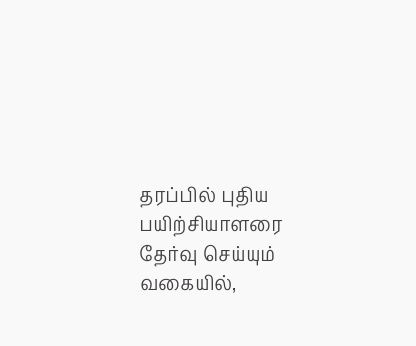தரப்பில் புதிய பயிற்சியாளரை தேர்வு செய்யும் வகையில்,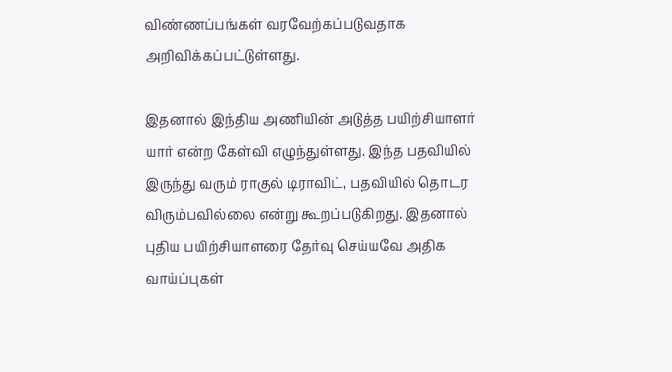விண்ணப்பங்கள் வரவேற்கப்படுவதாக அறிவிக்கப்பட்டுள்ளது.

இதனால் இந்திய அணியின் அடுத்த பயிற்சியாளர் யார் என்ற கேள்வி எழுந்துள்ளது. இந்த பதவியில் இருந்து வரும் ராகுல் டிராவிட், பதவியில் தொடர விரும்பவில்லை என்று கூறப்படுகிறது. இதனால் புதிய பயிற்சியாளரை தேர்வு செய்யவே அதிக வாய்ப்புகள்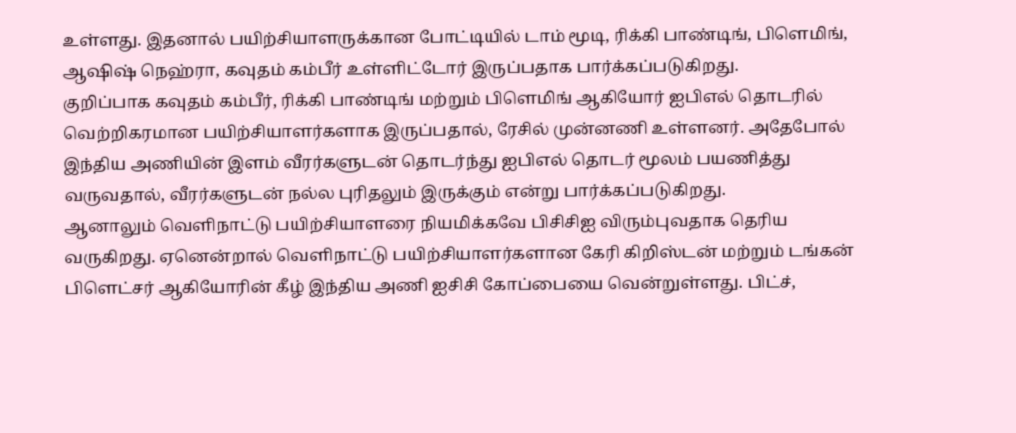உள்ளது. இதனால் பயிற்சியாளருக்கான போட்டியில் டாம் மூடி, ரிக்கி பாண்டிங், பிளெமிங், ஆஷிஷ் நெஹ்ரா, கவுதம் கம்பீர் உள்ளிட்டோர் இருப்பதாக பார்க்கப்படுகிறது.
குறிப்பாக கவுதம் கம்பீர், ரிக்கி பாண்டிங் மற்றும் பிளெமிங் ஆகியோர் ஐபிஎல் தொடரில் வெற்றிகரமான பயிற்சியாளர்களாக இருப்பதால், ரேசில் முன்னணி உள்ளனர். அதேபோல் இந்திய அணியின் இளம் வீரர்களுடன் தொடர்ந்து ஐபிஎல் தொடர் மூலம் பயணித்து வருவதால், வீரர்களுடன் நல்ல புரிதலும் இருக்கும் என்று பார்க்கப்படுகிறது.
ஆனாலும் வெளிநாட்டு பயிற்சியாளரை நியமிக்கவே பிசிசிஐ விரும்புவதாக தெரிய வருகிறது. ஏனென்றால் வெளிநாட்டு பயிற்சியாளர்களான கேரி கிறிஸ்டன் மற்றும் டங்கன் பிளெட்சர் ஆகியோரின் கீழ் இந்திய அணி ஐசிசி கோப்பையை வென்றுள்ளது. பிட்ச்,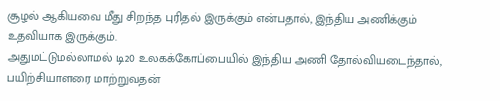சூழல் ஆகியவை மீது சிறந்த புரிதல் இருக்கும் என்பதால், இந்திய அணிக்கும் உதவியாக இருக்கும்.
அதுமட்டுமல்லாமல் டி20 உலகக்கோப்பையில் இந்திய அணி தோல்வியடைந்தால், பயிற்சியாளரை மாற்றுவதன்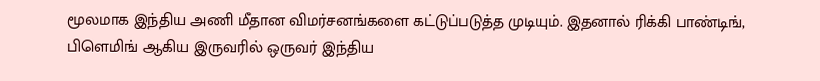மூலமாக இந்திய அணி மீதான விமர்சனங்களை கட்டுப்படுத்த முடியும். இதனால் ரிக்கி பாண்டிங், பிளெமிங் ஆகிய இருவரில் ஒருவர் இந்திய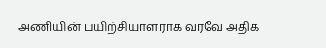அணியின் பயிற்சியாளராக வரவே அதிக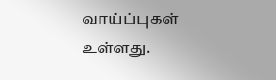வாய்ப்புகள் உள்ளது.